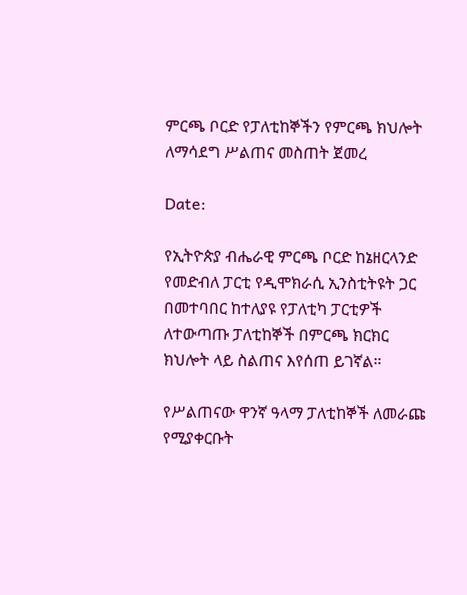ምርጫ ቦርድ የፓለቲከኞችን የምርጫ ክህሎት ለማሳደግ ሥልጠና መስጠት ጀመረ

Date:

የኢትዮጵያ ብሔራዊ ምርጫ ቦርድ ከኔዘርላንድ የመድብለ ፓርቲ የዲሞክራሲ ኢንስቲትዩት ጋር በመተባበር ከተለያዩ የፓለቲካ ፓርቲዎች ለተውጣጡ ፓለቲከኞች በምርጫ ክርክር ክህሎት ላይ ስልጠና እየሰጠ ይገኛል።

የሥልጠናው ዋንኛ ዓላማ ፓለቲከኞች ለመራጩ የሚያቀርቡት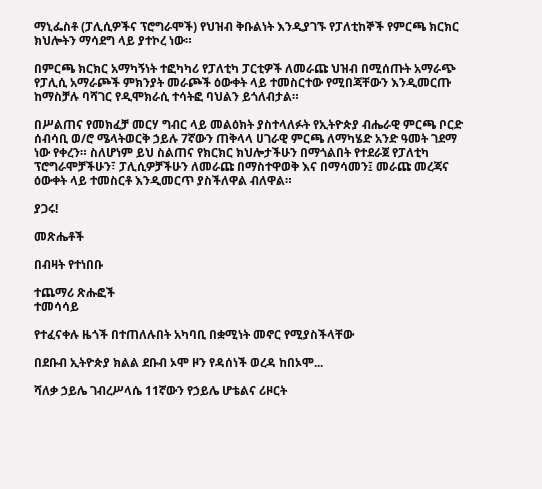ማኒፌስቶ (ፓሊሲዎችና ፕሮግራሞች) የህዝብ ቅቡልነት እንዲያገኙ የፓለቲከኞች የምርጫ ክርክር ክህሎትን ማሳደግ ላይ ያተኮረ ነው።

በምርጫ ክርክር አማካኝነት ተፎካካሪ የፓለቲካ ፓርቲዎች ለመራጩ ህዝብ በሚሰጡት አማራጭ የፓሊሲ አማራጮች ምክንያት መራጮች ዕውቀት ላይ ተመስርተው የሚበጃቸውን እንዲመርጡ ከማስቻሉ ባሻገር የዲሞክራሲ ተሳትፎ ባህልን ይጎለብታል።

በሥልጠና የመክፈቻ መርሃ ግብር ላይ መልዕክት ያስተላለፉት የኢትዮጵያ ብሔራዊ ምርጫ ቦርድ ሰብሳቢ ወ/ሮ ሜላትወርቅ ኃይሉ 7ኛውን ጠቅላላ ሀገራዊ ምርጫ ለማካሄድ አንድ ዓመት ገደማ ነው የቀረን። ስለሆነም ይህ ስልጠና የክርክር ክህሎታችሁን በማጎልበት የተደራጀ የፓለቲካ ፕሮግራሞቻችሁን፣ ፓሊሲዎቻችሁን ለመራጩ በማስተዋወቅ እና በማሳመን፤ መራጩ መረጃና ዕውቀት ላይ ተመስርቶ እንዲመርጥ ያስችለዋል ብለዋል።

ያጋሩ!

መጽሔቶች

በብዛት የተነበቡ

ተጨማሪ ጽሑፎች
ተመሳሳይ

የተፈናቀሉ ዜጎች በተጠለሉበት አካባቢ በቋሚነት መኖር የሚያስችላቸው

በደቡብ ኢትዮጵያ ክልል ደቡብ ኦሞ ዞን የዳሰነች ወረዳ ከበኦሞ...

ሻለቃ ኃይሌ ገብረሥላሴ 11ኛውን የኃይሌ ሆቴልና ሪዞርት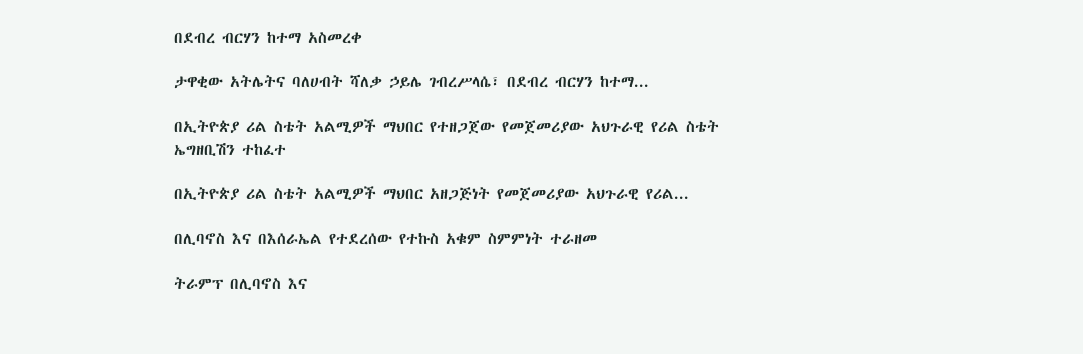በደብረ ብርሃን ከተማ አስመረቀ

ታዋቂው አትሌትና ባለሀብት ሻለቃ ኃይሌ ገብረሥላሴ፣ በደብረ ብርሃን ከተማ...

በኢትዮጵያ ሪል ስቴት አልሚዎች ማህበር የተዘጋጀው የመጀመሪያው አህጉራዊ የሪል ስቴት ኤግዘቢሽን ተከፈተ

በኢትዮጵያ ሪል ስቴት አልሚዎች ማህበር አዘጋጅነት የመጀመሪያው አህጉራዊ የሪል...

በሊባኖስ እና በእሰራኤል የተደረሰው የተኩስ አቁም ስምምነት ተራዘመ

ትራምፕ በሊባኖስ እና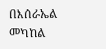በእሰራኤል መካከል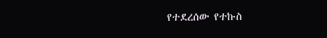የተደረሰው የተኩስ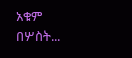አቁም በሦስት...